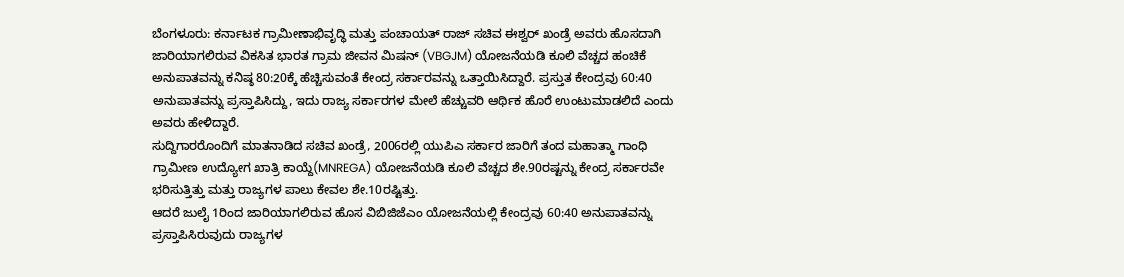ಬೆಂಗಳೂರು: ಕರ್ನಾಟಕ ಗ್ರಾಮೀಣಾಭಿವೃದ್ಧಿ ಮತ್ತು ಪಂಚಾಯತ್ ರಾಜ್ ಸಚಿವ ಈಶ್ವರ್ ಖಂಡ್ರೆ ಅವರು ಹೊಸದಾಗಿ ಜಾರಿಯಾಗಲಿರುವ ವಿಕಸಿತ ಭಾರತ ಗ್ರಾಮ ಜೀವನ ಮಿಷನ್ (VBGJM) ಯೋಜನೆಯಡಿ ಕೂಲಿ ವೆಚ್ಚದ ಹಂಚಿಕೆ ಅನುಪಾತವನ್ನು ಕನಿಷ್ಠ 80:20ಕ್ಕೆ ಹೆಚ್ಚಿಸುವಂತೆ ಕೇಂದ್ರ ಸರ್ಕಾರವನ್ನು ಒತ್ತಾಯಿಸಿದ್ದಾರೆ. ಪ್ರಸ್ತುತ ಕೇಂದ್ರವು 60:40 ಅನುಪಾತವನ್ನು ಪ್ರಸ್ತಾಪಿಸಿದ್ದು, ಇದು ರಾಜ್ಯ ಸರ್ಕಾರಗಳ ಮೇಲೆ ಹೆಚ್ಚುವರಿ ಆರ್ಥಿಕ ಹೊರೆ ಉಂಟುಮಾಡಲಿದೆ ಎಂದು ಅವರು ಹೇಳಿದ್ದಾರೆ.
ಸುದ್ದಿಗಾರರೊಂದಿಗೆ ಮಾತನಾಡಿದ ಸಚಿವ ಖಂಡ್ರೆ, 2006ರಲ್ಲಿ ಯುಪಿಎ ಸರ್ಕಾರ ಜಾರಿಗೆ ತಂದ ಮಹಾತ್ಮಾ ಗಾಂಧಿ ಗ್ರಾಮೀಣ ಉದ್ಯೋಗ ಖಾತ್ರಿ ಕಾಯ್ದೆ(MNREGA) ಯೋಜನೆಯಡಿ ಕೂಲಿ ವೆಚ್ಚದ ಶೇ.90ರಷ್ಟನ್ನು ಕೇಂದ್ರ ಸರ್ಕಾರವೇ ಭರಿಸುತ್ತಿತ್ತು ಮತ್ತು ರಾಜ್ಯಗಳ ಪಾಲು ಕೇವಲ ಶೇ.10ರಷ್ಟಿತ್ತು.
ಆದರೆ ಜುಲೈ 1ರಿಂದ ಜಾರಿಯಾಗಲಿರುವ ಹೊಸ ವಿಬಿಜಿಜೆಎಂ ಯೋಜನೆಯಲ್ಲಿ ಕೇಂದ್ರವು 60:40 ಅನುಪಾತವನ್ನು ಪ್ರಸ್ತಾಪಿಸಿರುವುದು ರಾಜ್ಯಗಳ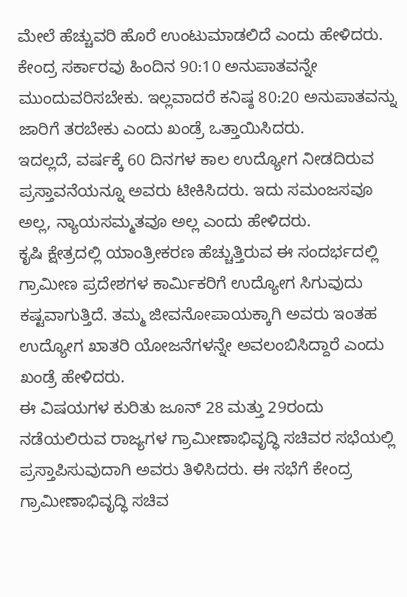ಮೇಲೆ ಹೆಚ್ಚುವರಿ ಹೊರೆ ಉಂಟುಮಾಡಲಿದೆ ಎಂದು ಹೇಳಿದರು.
ಕೇಂದ್ರ ಸರ್ಕಾರವು ಹಿಂದಿನ 90:10 ಅನುಪಾತವನ್ನೇ ಮುಂದುವರಿಸಬೇಕು. ಇಲ್ಲವಾದರೆ ಕನಿಷ್ಠ 80:20 ಅನುಪಾತವನ್ನು ಜಾರಿಗೆ ತರಬೇಕು ಎಂದು ಖಂಡ್ರೆ ಒತ್ತಾಯಿಸಿದರು.
ಇದಲ್ಲದೆ, ವರ್ಷಕ್ಕೆ 60 ದಿನಗಳ ಕಾಲ ಉದ್ಯೋಗ ನೀಡದಿರುವ ಪ್ರಸ್ತಾವನೆಯನ್ನೂ ಅವರು ಟೀಕಿಸಿದರು. ಇದು ಸಮಂಜಸವೂ ಅಲ್ಲ, ನ್ಯಾಯಸಮ್ಮತವೂ ಅಲ್ಲ ಎಂದು ಹೇಳಿದರು.
ಕೃಷಿ ಕ್ಷೇತ್ರದಲ್ಲಿ ಯಾಂತ್ರೀಕರಣ ಹೆಚ್ಚುತ್ತಿರುವ ಈ ಸಂದರ್ಭದಲ್ಲಿ ಗ್ರಾಮೀಣ ಪ್ರದೇಶಗಳ ಕಾರ್ಮಿಕರಿಗೆ ಉದ್ಯೋಗ ಸಿಗುವುದು ಕಷ್ಟವಾಗುತ್ತಿದೆ. ತಮ್ಮ ಜೀವನೋಪಾಯಕ್ಕಾಗಿ ಅವರು ಇಂತಹ ಉದ್ಯೋಗ ಖಾತರಿ ಯೋಜನೆಗಳನ್ನೇ ಅವಲಂಬಿಸಿದ್ದಾರೆ ಎಂದು ಖಂಡ್ರೆ ಹೇಳಿದರು.
ಈ ವಿಷಯಗಳ ಕುರಿತು ಜೂನ್ 28 ಮತ್ತು 29ರಂದು ನಡೆಯಲಿರುವ ರಾಜ್ಯಗಳ ಗ್ರಾಮೀಣಾಭಿವೃದ್ಧಿ ಸಚಿವರ ಸಭೆಯಲ್ಲಿ ಪ್ರಸ್ತಾಪಿಸುವುದಾಗಿ ಅವರು ತಿಳಿಸಿದರು. ಈ ಸಭೆಗೆ ಕೇಂದ್ರ ಗ್ರಾಮೀಣಾಭಿವೃದ್ಧಿ ಸಚಿವ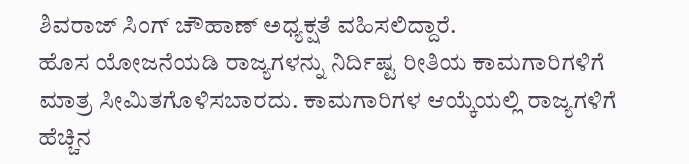ಶಿವರಾಜ್ ಸಿಂಗ್ ಚೌಹಾಣ್ ಅಧ್ಯಕ್ಷತೆ ವಹಿಸಲಿದ್ದಾರೆ.
ಹೊಸ ಯೋಜನೆಯಡಿ ರಾಜ್ಯಗಳನ್ನು ನಿರ್ದಿಷ್ಟ ರೀತಿಯ ಕಾಮಗಾರಿಗಳಿಗೆ ಮಾತ್ರ ಸೀಮಿತಗೊಳಿಸಬಾರದು. ಕಾಮಗಾರಿಗಳ ಆಯ್ಕೆಯಲ್ಲಿ ರಾಜ್ಯಗಳಿಗೆ ಹೆಚ್ಚಿನ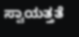ಸ್ವಾಯತ್ತತೆ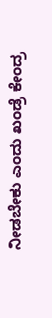ನೀಡಬೇಕು ಎಂದು ಖಂಡ್ರೆ ಕೇಂದ್ರ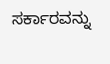ಸರ್ಕಾರವನ್ನು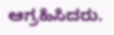ಆಗ್ರಹಿಸಿದರು.